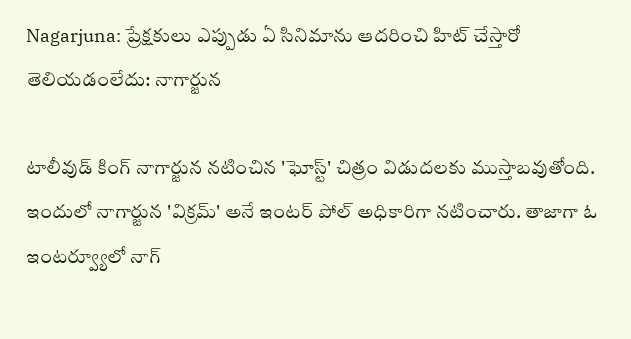Nagarjuna: ప్రేక్షకులు ఎప్పుడు ఏ సినిమాను ఆదరించి హిట్ చేస్తారో తెలియడంలేదు: నాగార్జున

టాలీవుడ్ కింగ్ నాగార్జున నటించిన 'ఘోస్ట్' చిత్రం విడుదలకు ముస్తాబవుతోంది. ఇందులో నాగార్జున 'విక్రమ్' అనే ఇంటర్ పోల్ అధికారిగా నటించారు. తాజాగా ఓ ఇంటర్వ్యూలో నాగ్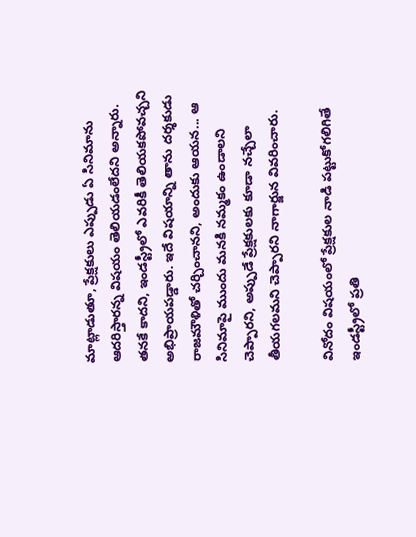మాట్లాడుతూ, ప్రేక్షకులు ఎప్పుడు ఏ సినిమాను ఆదరిస్తారన్న విషయం తెలియడంలేదని అన్నారు. తనకే కాదని, ఇండస్ట్రీలో ఎవరికీ తెలియకపోవచ్చని అభిప్రాయపడ్డారు. ఇదే విషయాన్ని తాను దర్శకుడు రాజమౌళితో చర్చించానని, అందుకు ఆయన... ఆ సినిమాపై ముందు మనకి నమ్మకం ఉండాలని చెప్పారని, అప్పుడే ప్రేక్షకులకు కూడా నచ్చేలా తీయగలమని చెప్పారని నాగార్జున వివరించారు.

వినోదం విషయంలో ప్రేక్షకుల నాడి పట్టుకోగలిగితే ఇండస్ట్రీలో ప్రతి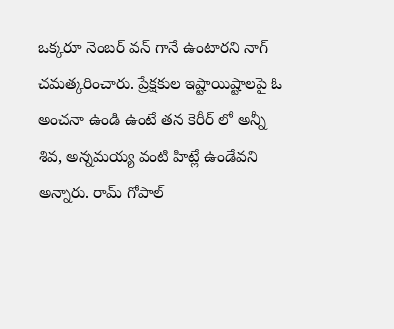ఒక్కరూ నెంబర్ వన్ గానే ఉంటారని నాగ్ చమత్కరించారు. ప్రేక్షకుల ఇష్టాయిష్టాలపై ఓ అంచనా ఉండి ఉంటే తన కెరీర్ లో అన్నీ శివ, అన్నమయ్య వంటి హిట్లే ఉండేవని అన్నారు. రామ్ గోపాల్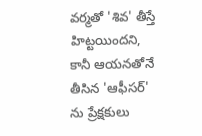వర్మతో 'శివ' తీస్తే హిట్టయిందని, కానీ ఆయనతోనే తీసిన 'ఆఫీసర్' ను ప్రేక్షకులు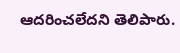ఆదరించలేదని తెలిపారు.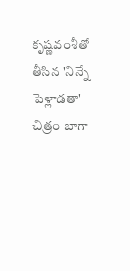కృష్ణవంశీతో తీసిన 'నిన్నే పెళ్లాడతా' చిత్రం బాగా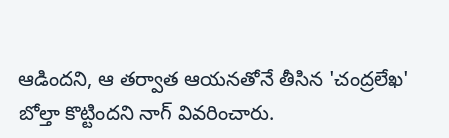ఆడిందని, ఆ తర్వాత ఆయనతోనే తీసిన 'చంద్రలేఖ' బోల్తా కొట్టిందని నాగ్ వివరించారు.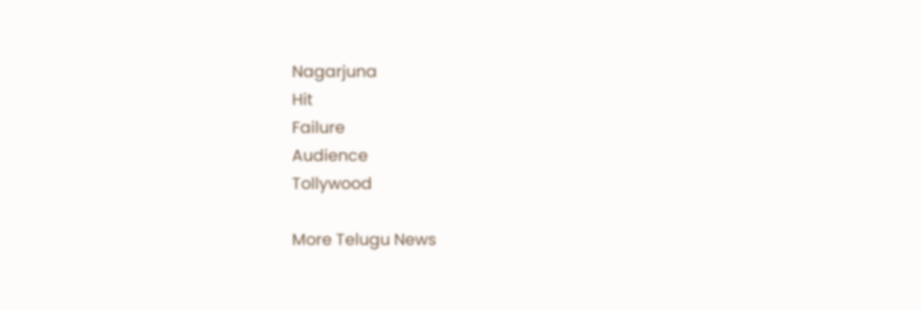Nagarjuna
Hit
Failure
Audience
Tollywood

More Telugu News